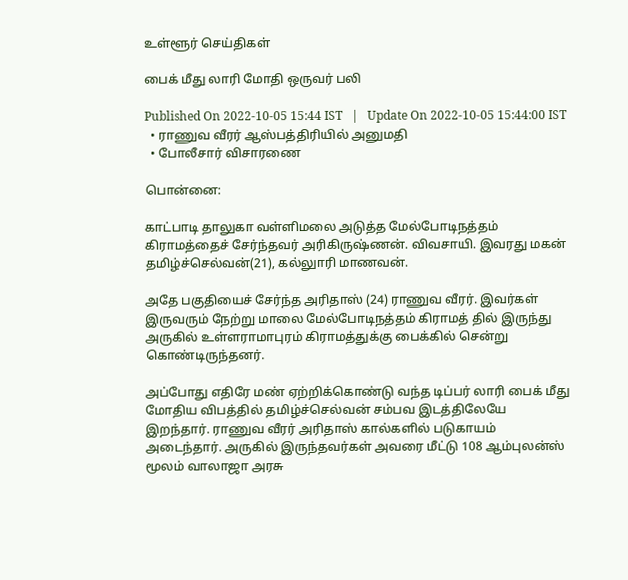உள்ளூர் செய்திகள்

பைக் மீது லாரி மோதி ஒருவர் பலி

Published On 2022-10-05 15:44 IST   |   Update On 2022-10-05 15:44:00 IST
  • ராணுவ வீரர் ஆஸ்பத்திரியில் அனுமதி
  • போலீசார் விசாரணை

பொன்னை:

காட்பாடி தாலுகா வள்ளிமலை அடுத்த மேல்போடிநத்தம் கிராமத்தைச் சேர்ந்தவர் அரிகிருஷ்ணன். விவசாயி. இவரது மகன் தமிழ்ச்செல்வன்(21), கல்லுாரி மாணவன்.

அதே பகுதியைச் சேர்ந்த அரிதாஸ் (24) ராணுவ வீரர். இவர்கள் இருவரும் நேற்று மாலை மேல்போடிநத்தம் கிராமத் தில் இருந்து அருகில் உள்ளராமாபுரம் கிராமத்துக்கு பைக்கில் சென்று கொண்டிருந்தனர்.

அப்போது எதிரே மண் ஏற்றிக்கொண்டு வந்த டிப்பர் லாரி பைக் மீது மோதிய விபத்தில் தமிழ்ச்செல்வன் சம்பவ இடத்திலேயே இறந்தார். ராணுவ வீரர் அரிதாஸ் கால்களில் படுகாயம் அடைந்தார். அருகில் இருந்தவர்கள் அவரை மீட்டு 108 ஆம்புலன்ஸ் மூலம் வாலாஜா அரசு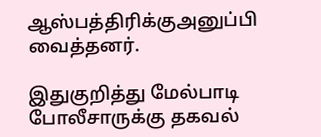ஆஸ்பத்திரிக்குஅனுப்பி வைத்தனர்.

இதுகுறித்து மேல்பாடி போலீசாருக்கு தகவல்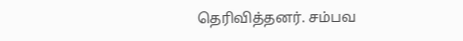தெரிவித்தனர். சம்பவ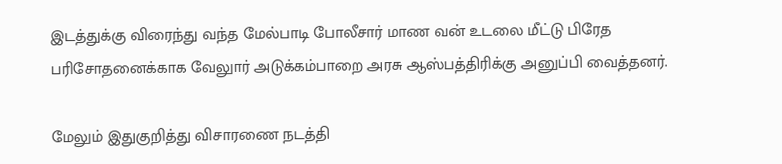இடத்துக்கு விரைந்து வந்த மேல்பாடி போலீசார் மாண வன் உடலை மீட்டு பிரேத பரிசோதனைக்காக வேலுார் அடுக்கம்பாறை அரசு ஆஸ்பத்திரிக்கு அனுப்பி வைத்தனர்.

மேலும் இதுகுறித்து விசாரணை நடத்தி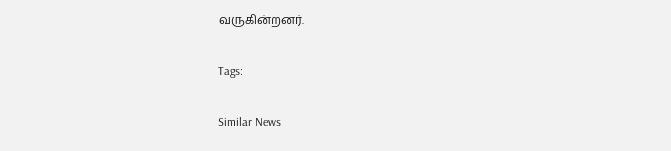வருகின்றனர்.

Tags:

Similar News